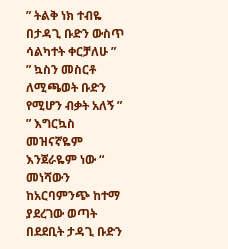” ትልቅ ነክ ተብዬ በታዳጊ ቡድን ውስጥ ሳልካተት ቀርቻለሁ ”
” ኳስን መስርቶ ለሚጫወት ቡድን የሚሆን ብቃት አለኝ ”
” እግርኳስ መዝናኛዬም እንጀራዬም ነው “
መነሻውን ከአርባምንጭ ከተማ ያደረገው ወጣት በደደቢት ታዳጊ ቡድን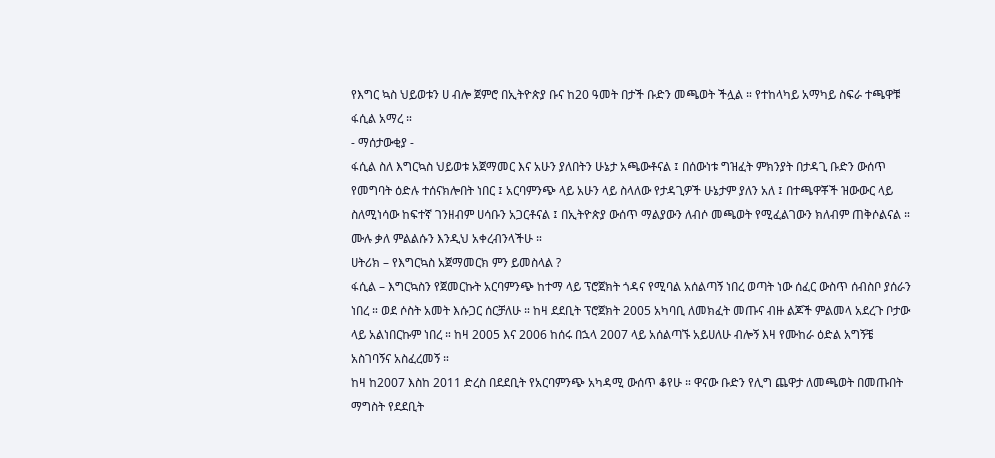የእግር ኳስ ህይወቱን ሀ ብሎ ጀምሮ በኢትዮጵያ ቡና ከ20 ዓመት በታች ቡድን መጫወት ችሏል ። የተከላካይ አማካይ ስፍራ ተጫዋቹ ፋሲል አማረ ።
- ማሰታውቂያ -
ፋሲል ስለ እግርኳስ ህይወቱ አጀማመር እና አሁን ያለበትን ሁኔታ አጫውቶናል ፤ በሰውነቱ ግዝፈት ምክንያት በታዳጊ ቡድን ውሰጥ የመግባት ዕድሉ ተሰናክሎበት ነበር ፤ አርባምንጭ ላይ አሁን ላይ ስላለው የታዳጊዎች ሁኔታም ያለን አለ ፤ በተጫዋቾች ዝውውር ላይ ስለሚነሳው ከፍተኛ ገንዘብም ሀሳቡን አጋርቶናል ፤ በኢትዮጵያ ውሰጥ ማልያውን ለብሶ መጫወት የሚፈልገውን ክለብም ጠቅሶልናል ። ሙሉ ቃለ ምልልሱን እንዲህ አቀረብንላችሁ ።
ሀትሪክ – የእግርኳስ አጀማመርክ ምን ይመስላል ?
ፋሲል – እግርኳስን የጀመርኩት አርባምንጭ ከተማ ላይ ፕሮጀክት ጎዳና የሚባል አሰልጣኝ ነበረ ወጣት ነው ሰፈር ውስጥ ሰብስቦ ያሰራን ነበረ ። ወደ ሶስት አመት እሱጋር ሰርቻለሁ ። ከዛ ደደቢት ፕሮጀክት 2005 አካባቢ ለመክፈት መጡና ብዙ ልጆች ምልመላ አደረጉ ቦታው ላይ አልነበርኩም ነበረ ። ከዛ 2005 እና 2006 ከሰሩ በኋላ 2007 ላይ አሰልጣኙ አይሀለሁ ብሎኝ እዛ የሙከራ ዕድል አግኝቼ አስገባኝና አስፈረመኝ ።
ከዛ ከ2007 እስከ 2011 ድረስ በደደቢት የአርባምንጭ አካዳሚ ውሰጥ ቆየሁ ። ዋናው ቡድን የሊግ ጨዋታ ለመጫወት በመጡበት ማግስት የደደቢት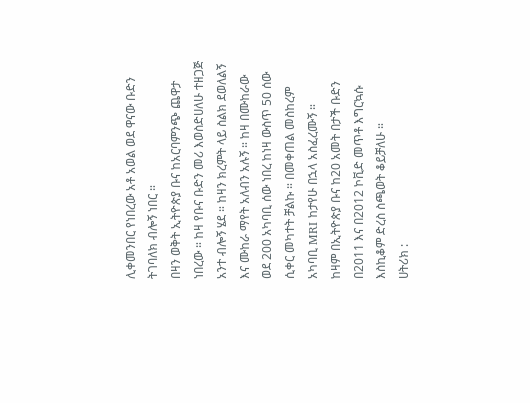ሊቀመንበር የነበረው አቶ አወል ወደ ዋናው ቡድን ትገባለክ ብሎኝ ነበር ።
በዛን ወቅት ኢትዮጵያ ቡና ከአርባምንጭ ጨዋታ ነበረው ። ከዛ የቡና ቡድን መሪ እወስድሀለሁ ተዘጋጅ አንተ ብሎኝ ሄደ ። ከዛን ክረምት ላይ ስልክ ደወለልኝ እና ሙከራ ማየት አለብን አሉኝ ። ከዛ በሙከራው ወደ 200 አካባቢ ሰው ነበረ ከነዛ ውስጥ 50 ሰው ሲቀር መካተት ቻልኩ ። በመቀጠል መስከረም አካባቢ MRI ከታየሁ በኋላ አስፈረሙኝ ።
ከዛም በኢትዮጵያ ቡና ከ20 አመት በታች ቡድን በ2011 እና በ2012 ኮቪድ መጥቶ እግርኳሱ እስኪቆም ድረስ ስጫወት ቆይቻለሁ ።
ሀትሪክ :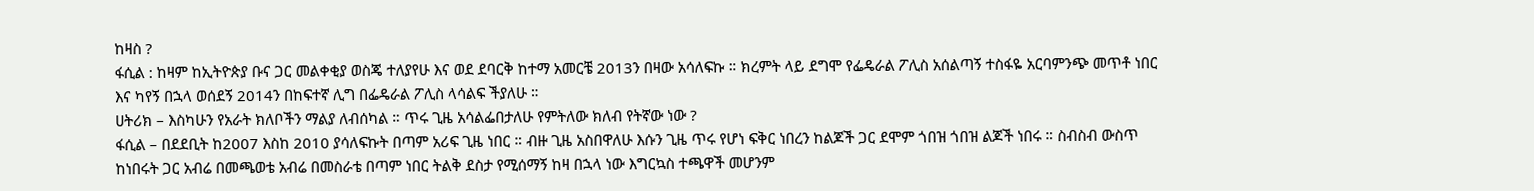ከዛስ ?
ፋሲል : ከዛም ከኢትዮጵያ ቡና ጋር መልቀቂያ ወስጄ ተለያየሁ እና ወደ ደባርቅ ከተማ አመርቼ 2013ን በዛው አሳለፍኩ ። ክረምት ላይ ደግሞ የፌዴራል ፖሊስ አሰልጣኝ ተስፋዬ አርባምንጭ መጥቶ ነበር እና ካየኝ በኋላ ወሰደኝ 2014ን በከፍተኛ ሊግ በፌዴራል ፖሊስ ላሳልፍ ችያለሁ ።
ሀትሪክ – እስካሁን የአራት ክለቦችን ማልያ ለብሰካል ። ጥሩ ጊዜ አሳልፌበታለሁ የምትለው ክለብ የትኛው ነው ?
ፋሲል – በደደቢት ከ2007 እስከ 2010 ያሳለፍኩት በጣም አሪፍ ጊዜ ነበር ። ብዙ ጊዜ አስበዋለሁ እሱን ጊዜ ጥሩ የሆነ ፍቅር ነበረን ከልጆች ጋር ደሞም ጎበዝ ጎበዝ ልጆች ነበሩ ። ስብስብ ውስጥ ከነበሩት ጋር አብሬ በመጫወቴ አብሬ በመስራቴ በጣም ነበር ትልቅ ደስታ የሚሰማኝ ከዛ በኋላ ነው እግርኳስ ተጫዋች መሆንም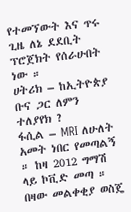የተመኘውት እና ጥሩ ጊዜ ለኔ ደደቢት ፕሮጀክት የሰራሁበት ነው ።
ሀትሪክ – ከኢትዮጵያ ቡና ጋር ለምን ተለያየክ ?
ፋሲል – MRI ለሁለት አመት ነበር የመጣልኝ ። ከዛ 2012 ግማሽ ላይ ኮቪድ መጣ ። በዛው መልቀቂያ ወስጄ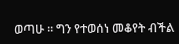ወጣሁ ። ግን የተወሰነ መቆየት ብችል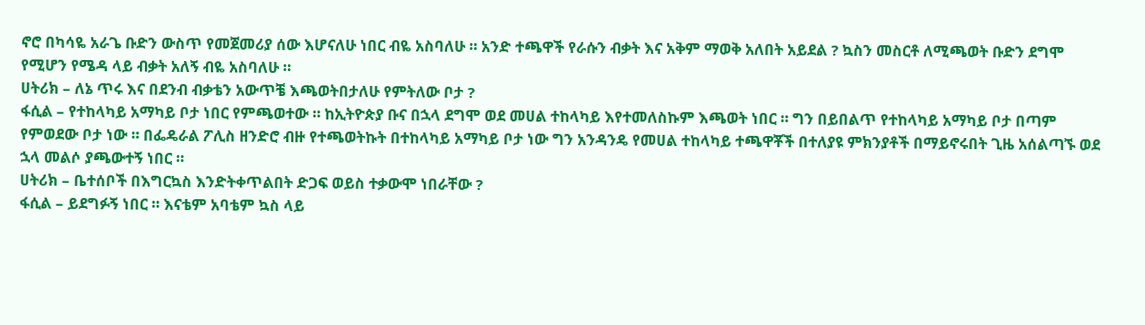ኖሮ በካሳዬ አራጌ ቡድን ውስጥ የመጀመሪያ ሰው እሆናለሁ ነበር ብዬ አስባለሁ ። አንድ ተጫዋች የራሱን ብቃት እና አቅም ማወቅ አለበት አይደል ? ኳስን መስርቶ ለሚጫወት ቡድን ደግሞ የሚሆን የሜዳ ላይ ብቃት አለኝ ብዬ አስባለሁ ።
ሀትሪክ – ለኔ ጥሩ እና በደንብ ብቃቴን አውጥቼ እጫወትበታለሁ የምትለው ቦታ ?
ፋሲል – የተከላካይ አማካይ ቦታ ነበር የምጫወተው ። ከኢትዮጵያ ቡና በኋላ ደግሞ ወደ መሀል ተከላካይ እየተመለስኩም እጫወት ነበር ። ግን በይበልጥ የተከላካይ አማካይ ቦታ በጣም የምወደው ቦታ ነው ። በፌዴራል ፖሊስ ዘንድሮ ብዙ የተጫወትኩት በተከላካይ አማካይ ቦታ ነው ግን አንዳንዴ የመሀል ተከላካይ ተጫዋቾች በተለያዩ ምክንያቶች በማይኖሩበት ጊዜ አሰልጣኙ ወደ ኋላ መልሶ ያጫውተኝ ነበር ።
ሀትሪክ – ቤተሰቦች በእግርኳስ እንድትቀጥልበት ድጋፍ ወይስ ተቃውሞ ነበራቸው ?
ፋሲል – ይደግፉኝ ነበር ። እናቴም አባቴም ኳስ ላይ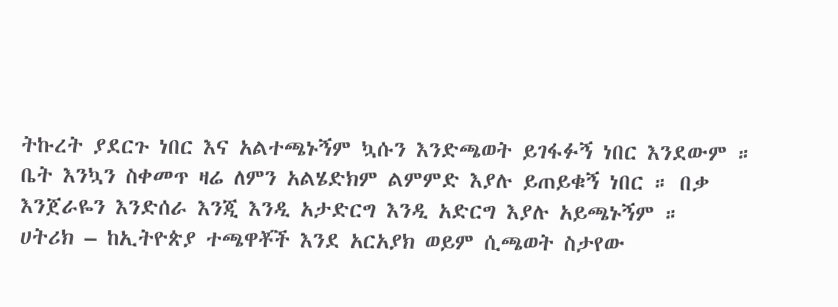ትኩረት ያደርጉ ነበር እና አልተጫኑኝም ኳሱን እንድጫወት ይገፋፉኝ ነበር እንደውም ። ቤት እንኳን ስቀመጥ ዛሬ ለምን አልሄድክም ልምምድ እያሉ ይጠይቁኝ ነበር ። በቃ እንጀራዬን እንድሰራ እንጂ እንዲ አታድርግ እንዲ አድርግ እያሉ አይጫኑኝም ።
ሀትሪክ – ከኢትዮጵያ ተጫዋቾች እንደ አርአያክ ወይም ሲጫወት ስታየው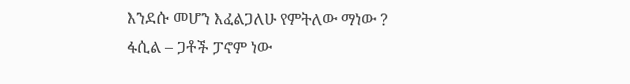እንደሱ መሆን እፈልጋለሁ የምትለው ማነው ?
ፋሲል – ጋቶች ፓኖም ነው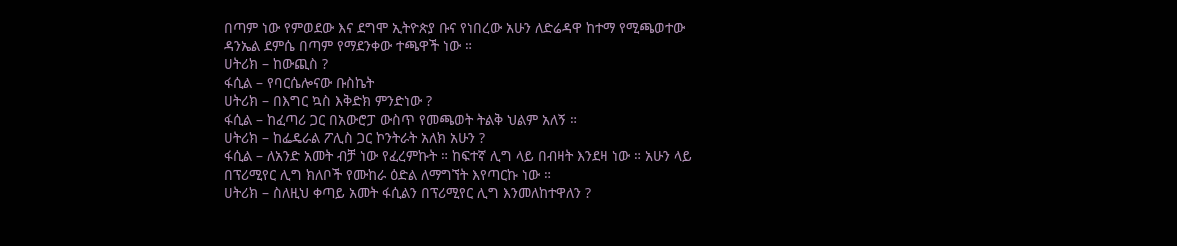በጣም ነው የምወደው እና ደግሞ ኢትዮጵያ ቡና የነበረው አሁን ለድሬዳዋ ከተማ የሚጫወተው ዳንኤል ደምሴ በጣም የማደንቀው ተጫዋች ነው ።
ሀትሪክ – ከውጪስ ?
ፋሲል – የባርሴሎናው ቡስኬት
ሀትሪክ – በእግር ኳስ እቅድክ ምንድነው ?
ፋሲል – ከፈጣሪ ጋር በአውሮፓ ውስጥ የመጫወት ትልቅ ህልም አለኝ ።
ሀትሪክ – ከፌዴራል ፖሊስ ጋር ኮንትራት አለክ አሁን ?
ፋሲል – ለአንድ አመት ብቻ ነው የፈረምኩት ። ከፍተኛ ሊግ ላይ በብዛት እንደዛ ነው ። አሁን ላይ በፕሪሚየር ሊግ ክለቦች የሙከራ ዕድል ለማግኘት እየጣርኩ ነው ።
ሀትሪክ – ስለዚህ ቀጣይ አመት ፋሲልን በፕሪሚየር ሊግ እንመለከተዋለን ?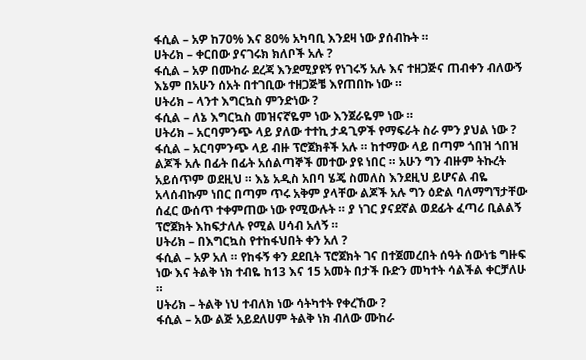ፋሲል – አዎ ከ70% እና 80% አካባቢ እንደዛ ነው ያሰብኩት ።
ሀትሪክ – ቀርበው ያናገሩክ ክለቦች አሉ ?
ፋሲል – አዎ በሙከራ ደረጃ እንደሚያዩኝ የነገሩኝ አሉ እና ተዘጋጅና ጠብቀን ብለውኝ እኔም በአሁን ሰአት በተገቢው ተዘጋጅቼ እየጠበኩ ነው ።
ሀትሪክ – ላንተ እግርኳስ ምንድነው ?
ፋሲል – ለኔ እግርኳስ መዝናኛዬም ነው እንጀራዬም ነው ።
ሀትሪክ – አርባምንጭ ላይ ያለው ተተኪ ታዳጊዎች የማፍራት ስራ ምን ያህል ነው ?
ፋሲል – አርባምንጭ ላይ ብዙ ፕሮጀክቶች አሉ ። ከተማው ላይ በጣም ጎበዝ ጎበዝ ልጆች አሉ በፊት በፊት አሰልጣኞች መተው ያዩ ነበር ። አሁን ግን ብዙም ትኩረት አይሰጥም ወደዚህ ። እኔ አዲስ አበባ ሄጄ ስመለስ እንደዚህ ይሆናል ብዬ አላሰብኩም ነበር በጣም ጥሩ አቅም ያላቸው ልጆች አሉ ግን ዕድል ባለማግኘታቸው ሰፈር ውሰጥ ተቀምጠው ነው የሚውሉት ። ያ ነገር ያናደኛል ወደፊት ፈጣሪ ቢልልኝ ፕሮጀክት እከፍታለሉ የሚል ሀሳብ አለኝ ።
ሀትሪክ – በእግርኳስ የተከፋህበት ቀን አለ ?
ፋሲል – አዎ አለ ። የከፋኝ ቀን ደደቢት ፕሮጀክት ገና በተጀመረበት ሰዓት ሰውነቴ ግዙፍ ነው እና ትልቅ ነክ ተብዬ ከ13 እና 15 አመት በታች ቡድን መካተት ሳልችል ቀርቻለሁ ።
ሀትሪክ – ትልቅ ነህ ተብለክ ነው ሳትካተት የቀረኸው ?
ፋሲል – አው ልጅ አይደለሀም ትልቅ ነክ ብለው ሙከራ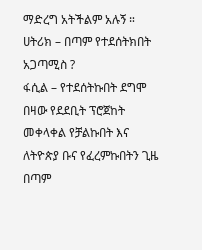ማድረግ አትችልም አሉኝ ።
ሀትሪክ – በጣም የተደሰትክበት አጋጣሚስ ?
ፋሲል – የተደሰትኩበት ደግሞ በዛው የደደቢት ፕሮጀከት መቀላቀል የቻልኩበት እና ለትዮጵያ ቡና የፈረምኩበትን ጊዜ በጣም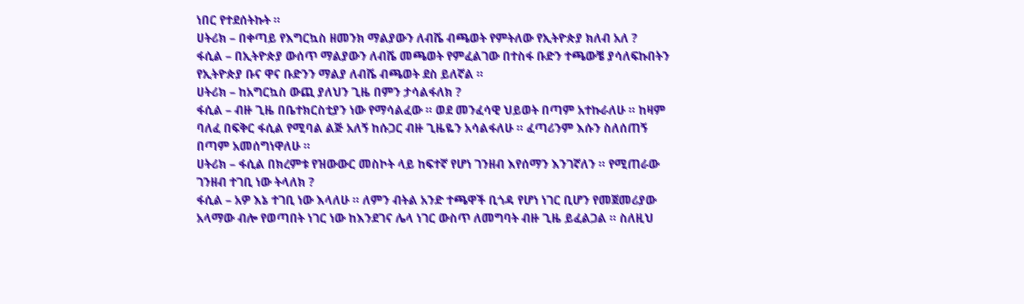ነበር የተደሰትኩት ።
ሀትሪክ – በቀጣይ የእግርኳስ ዘመንክ ማልያውን ለብሼ ብጫወት የምትለው የኢትዮጵያ ክለብ አለ ?
ፋሲል – በኢትዮጵያ ውሰጥ ማልያውን ለብሼ መጫወት የምፈልገው በተስፋ ቡድን ተጫውቼ ያሳለፍኩበትን የኢትዮጵያ ቡና ዋና ቡድንን ማልያ ለብሼ ብጫወት ደስ ይለኛል ።
ሀትሪክ – ከአግርኳስ ውጪ ያለህን ጊዜ በምን ታሳልፋለክ ?
ፋሲል – ብዙ ጊዜ በቤተክርስቲያን ነው የማሳልፈው ። ወደ መንፈሳዊ ህይወት በጣም አተኩራለሁ ። ከዛም ባለፈ በፍቅር ፋሲል የሚባል ልጅ አለኝ ከሱጋር ብዙ ጊዜዬን አሳልፋለሁ ። ፈጣሪንም እሱን ስለሰጠኝ በጣም አመሰግነዋለሁ ።
ሀትሪክ – ፋሲል በክረምቱ የዝውውር መስኮት ላይ ከፍተኛ የሆነ ገንዘብ እየሰማን እንገኛለን ። የሚጠራው ገንዘብ ተገቢ ነው ትላለክ ?
ፋሲል – አዎ እኔ ተገቢ ነው እላለሁ ። ለምን ብትል አንድ ተጫዋች ቢጎዳ የሆነ ነገር ቢሆን የመጀመሪያው አላማው ብሎ የወጣበት ነገር ነው ከእንደገና ሌላ ነገር ውስጥ ለመግባት ብዙ ጊዜ ይፈልጋል ። ስለዚህ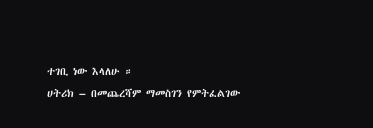ተገቢ ነው እላለሁ ።
ሀትሪክ – በመጨረሻም ማመስገን የምትፈልገው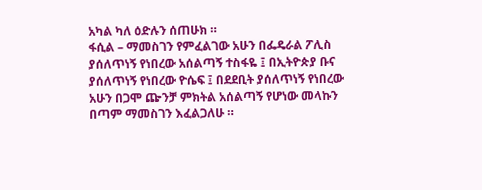አካል ካለ ዕድሉን ሰጠሁክ ።
ፋሲል – ማመስገን የምፈልገው አሁን በፌዴራል ፖሊስ ያሰለጥነኝ የነበረው አሰልጣኝ ተስፋዬ ፤ በኢትዮጵያ ቡና ያሰለጥነኝ የነበረው ዮሴፍ ፤ በደደቢት ያሰለጥነኝ የነበረው አሁን በጋሞ ጬንቻ ምክትል አሰልጣኝ የሆነው መላኩን በጣም ማመስገን እፈልጋለሁ ።